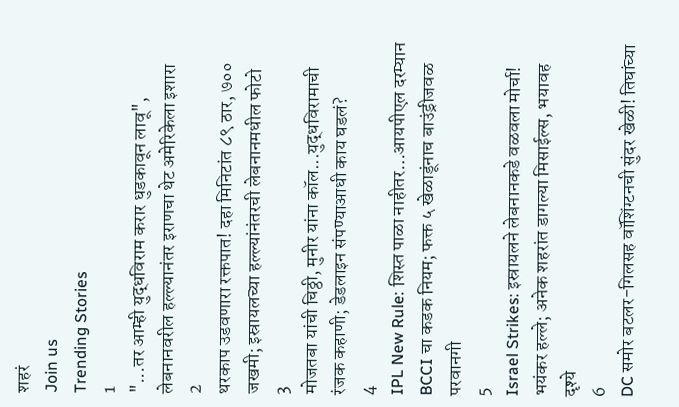शहरं
Join us
Trending Stories
1
"...तर आम्ही युद्धविराम करार धुडकावून लावू", लेबनानवरील हल्ल्यानंतर इराणचा थेट अमेरिकेला इशारा
2
थरकाप उडवणारा रक्तपात! दहा मिनिटांत ८९ ठार, ७०० जखमी; इस्रायलच्या हल्ल्यांनंतरची लेबनानमधील फोटो
3
मोजतबा यांची चिठ्ठी, मुनीर यांना कॉल...युद्धविरामाची रंजक कहाणी; डेडलाइन संपण्याआधी काय घडलं?
4
IPL New Rule: शिस्त पाळा नाहीतर…आयपीएल दरम्यान BCCI चा कडक नियम; फक्त ५ खेळाडूंनाच बाउंड्रीजवळ परवानगी
5
Israel Strikes: इस्रायलने लेबनानकडे वळवला मोर्चा! भयंकर हल्ले; अनेक शहरांत डागल्या मिसाईल्स, भयावह दृश्ये
6
DC समोर बटलर-गिलसह वॉशिंग्टनची सुंदर खेळी! तिघांच्या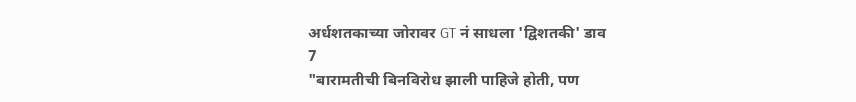अर्धशतकाच्या जोरावर GT नं साधला 'द्विशतकी' डाव
7
"बारामतीची बिनविरोध झाली पाहिजे होती, पण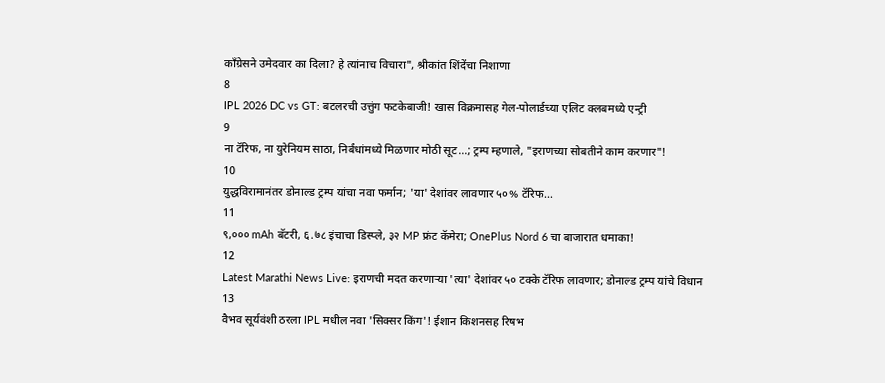काँग्रेसने उमेदवार का दिला? हे त्यांनाच विचारा", श्रीकांत शिंदेंचा निशाणा
8
IPL 2026 DC vs GT: बटलरची उत्तुंग फटकेबाजी! खास विक्रमासह गेल-पोलार्डच्या एलिट क्लबमध्ये एन्ट्री
9
ना टॅरिफ, ना युरेनियम साठा, निर्बंधांमध्ये मिळणार मोठी सूट...; ट्रम्प म्हणाले, "इराणच्या सोबतीने काम करणार"!
10
युद्धविरामानंतर डोनाल्ड ट्रम्प यांचा नवा फर्मान; 'या' देशांवर लावणार ५०% टॅरिफ...
11
९,००० mAh बॅटरी, ६.७८ इंचाचा डिस्प्ले, ३२ MP फ्रंट कॅमेरा; OnePlus Nord 6 चा बाजारात धमाका!
12
Latest Marathi News Live: इराणची मदत करणाऱ्या 'त्या' देशांवर ५० टक्के टॅरिफ लावणार; डोनाल्ड ट्रम्प यांचे विधान
13
वैभव सूर्यवंशी ठरला IPL मधील नवा 'सिक्सर किंग'! ईशान किशनसह रिषभ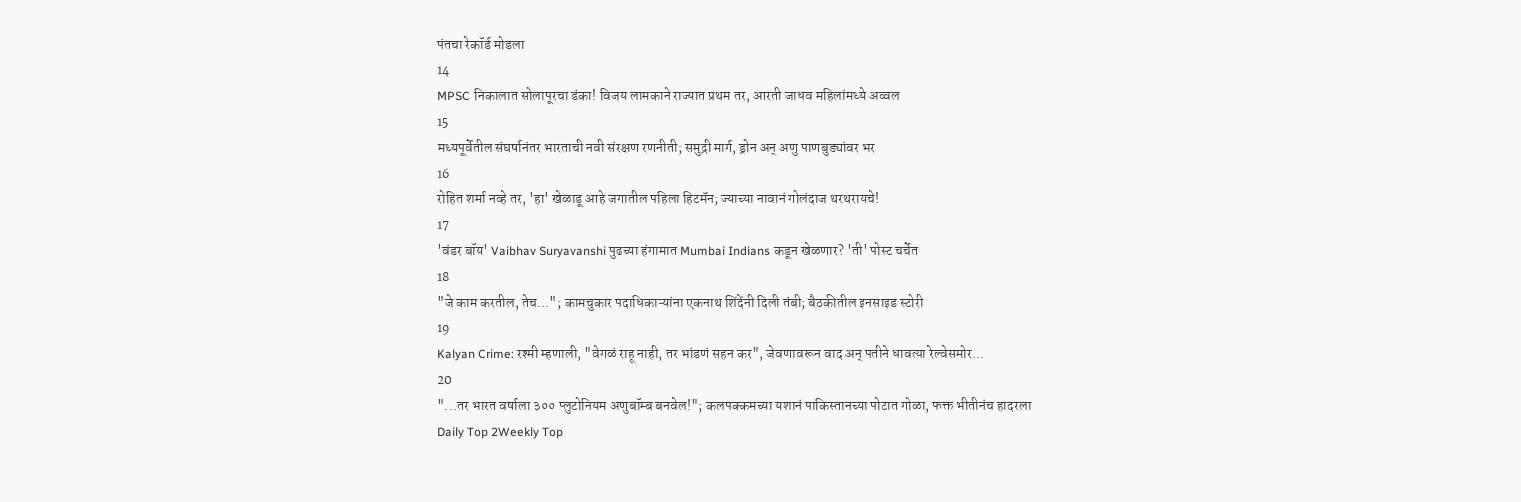पंतचा रेकॉर्ड मोडला
14
MPSC निकालात सोलापूरचा डंका! विजय लामकाने राज्यात प्रथम तर, आरती जाधव महिलांमध्ये अव्वल
15
मध्यपूर्वेतील संघर्षानंतर भारताची नवी संरक्षण रणनीती; समुद्री मार्ग, ड्रोन अन् अणु पाणबुड्यांवर भर
16
रोहित शर्मा नव्हे तर, 'हा' खेळाडू आहे जगातील पहिला हिटमॅन; ज्याच्या नावानं गोलंदाज थरथरायचे!
17
'वंडर बॉय' Vaibhav Suryavanshi पुढच्या हंगामात Mumbai Indians कडून खेळणार? 'ती' पोस्ट चर्चेत
18
"जे काम करतील, तेच..."; कामचुकार पदाधिकाऱ्यांना एकनाथ शिंदेंनी दिली तंबी; बैठकीतील इनसाइड स्टोरी
19
Kalyan Crime: रश्मी म्हणाली, "वेगळं राहू नाही, तर भांडणं सहन कर", जेवणावरून वाद अन् पतीने धावत्या रेल्वेसमोर...
20
"...तर भारत वर्षाला ३०० प्लुटोनियम अणुबॉम्ब बनवेल!"; कलपक्कमच्या यशानं पाकिस्तानच्या पोटात गोळा, फक्त भीतीनंच हादरला
Daily Top 2Weekly Top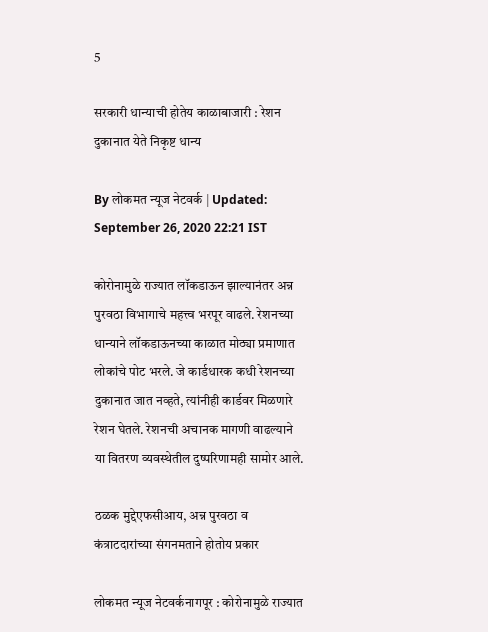5

सरकारी धान्याची होतेय काळाबाजारी : रेशन दुकानात येते निकृष्ट धान्य

By लोकमत न्यूज नेटवर्क | Updated: September 26, 2020 22:21 IST

कोरोनामुळे राज्यात लॉकडाऊन झाल्यानंतर अन्न पुरवठा विभागाचे महत्त्व भरपूर वाढले. रेशनच्या धान्याने लॉकडाऊनच्या काळात मोठ्या प्रमाणात लोकांचे पोट भरले. जे कार्डधारक कधी रेशनच्या दुकानात जात नव्हते, त्यांनीही कार्डवर मिळणारे रेशन घेतले. रेशनची अचानक मागणी वाढल्याने या वितरण व्यवस्थेतील दुष्परिणामही सामोर आले.

ठळक मुद्देएफसीआय, अन्न पुरवठा व कंत्राटदारांच्या संगनमताने होतोय प्रकार

लोकमत न्यूज नेटवर्कनागपूर : कोरोनामुळे राज्यात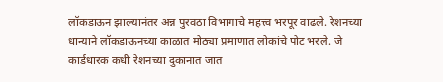लॉकडाऊन झाल्यानंतर अन्न पुरवठा विभागाचे महत्त्व भरपूर वाढले. रेशनच्या धान्याने लॉकडाऊनच्या काळात मोठ्या प्रमाणात लोकांचे पोट भरले. जे कार्डधारक कधी रेशनच्या दुकानात जात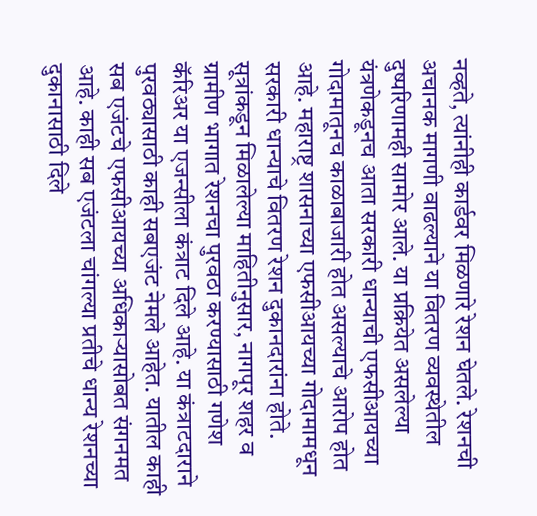नव्हते, त्यांनीही कार्डवर मिळणारे रेशन घेतले. रेशनची अचानक मागणी वाढल्याने या वितरण व्यवस्थेतील दुष्परिणामही सामोर आले. या प्रक्रियेत असलेल्या यंत्रणेकडूनच आता सरकारी धान्याची एफसीआयच्या गोदामातूनच काळाबाजारी होत असल्याचे आरोप होत आहे. महाराष्ट्र शासनाच्या एफसीआयच्या गोदामामधून सरकारी धान्याचे वितरण रेशन दुकानदारांना होते. सूत्रांकडून मिळालेल्या माहितीनुसार, नागपूर शहर व ग्रामीण भागात रेशनचा पुरवठा करण्यासाठी गणेश कॅरिअर या एजन्सीला कंत्राट दिले आहे. या कंत्राटदाराने पुरवठ्यासाठी काही सबएजंट नेमले आहेत. यातील काही सब एजंटचे एफसीआयच्या अधिकाऱ्यासोबत संगनमत आहे. काही सब एजंटला चांगल्या प्रतीचे धान्य रेशनच्या दुकानासाठी दिले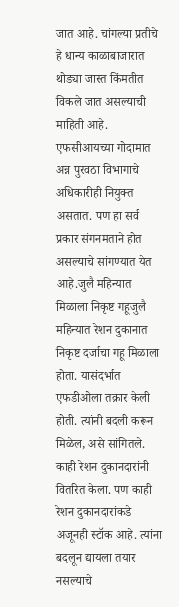जात आहे. चांगल्या प्रतीचे हे धान्य काळाबाजारात थोड्या जास्त किंमतीत विकले जात असल्याची माहिती आहे. एफसीआयच्या गोदामात अन्न पुरवठा विभागाचे अधिकारीही नियुक्त असतात. पण हा सर्व प्रकार संगनमताने होत असल्याचे सांगण्यात येत आहे.जुलै महिन्यात मिळाला निकृष्ट गहूजुलै महिन्यात रेशन दुकानात निकृष्ट दर्जाचा गहू मिळाला होता. यासंदर्भात एफडीओला तक्रार केली होती. त्यांनी बदली करून मिळेल, असे सांगितले. काही रेशन दुकानदारांनी वितरित केला. पण काही रेशन दुकानदारांकडे अजूनही स्टॉक आहे. त्यांना बदलून द्यायला तयार नसल्याचे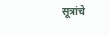सूत्रांचे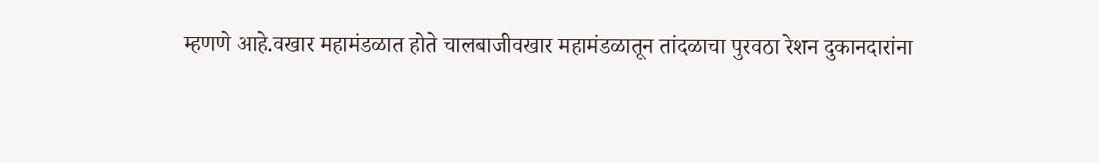म्हणणे आहे.वखार महामंडळात होते चालबाजीवखार महामंडळातून तांदळाचा पुरवठा रेशन दुकानदारांना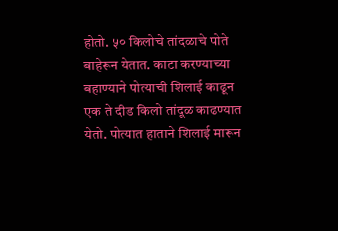होतो. ५० किलोचे तांदळाचे पोते बाहेरून येतात. काटा करण्याच्या बहाण्याने पोत्याची शिलाई काढून एक ते दीड किलो तांदूळ काढण्यात येतो. पोत्यात हाताने शिलाई मारून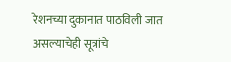रेशनच्या दुकानात पाठविली जात असल्याचेही सूत्रांचे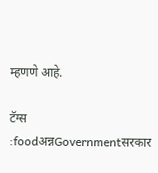म्हणणे आहे.

टॅग्स :foodअन्नGovernmentसरकार